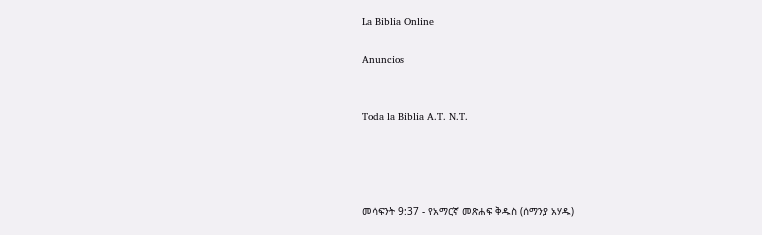La Biblia Online

Anuncios


Toda la Biblia A.T. N.T.




መሳፍንት 9:37 - የአማርኛ መጽሐፍ ቅዱስ (ሰማንያ አሃዱ)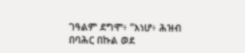ገዓልም ደግሞ፥ “እነሆ፥ ሕዝብ በባሕር በኩል ወደ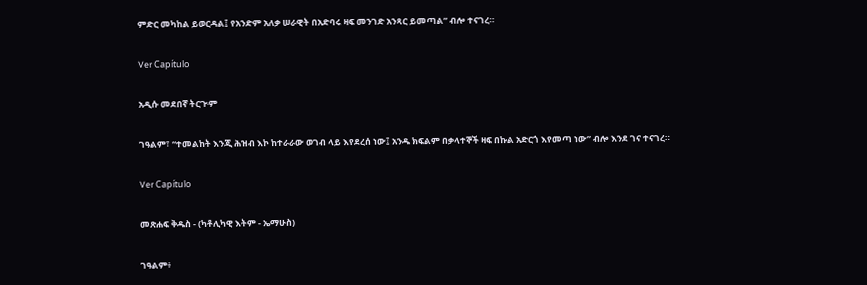ምድር መካከል ይወርዳል፤ የአንድም አለቃ ሠራዊት በአድባሩ ዛፍ መንገድ አንጻር ይመጣል” ብሎ ተናገረ።

Ver Capítulo

አዲሱ መደበኛ ትርጒም

ገዓልም፣ “ተመልከት እንጂ ሕዝብ እኮ ከተራራው ወገብ ላይ እየደረሰ ነው፤ አንዱ ክፍልም በቃላተኞች ዛፍ በኩል አድርጎ እየመጣ ነው” ብሎ እንደ ገና ተናገረ።

Ver Capítulo

መጽሐፍ ቅዱስ - (ካቶሊካዊ እትም - ኤማሁስ)

ገዓልም፥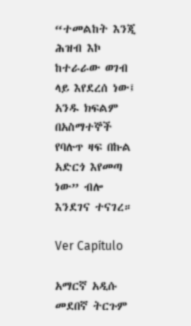“ተመልከት እንጂ ሕዝብ እኮ ከተራራው ወገብ ላይ እየደረሰ ነው፤ አንዱ ክፍልም በአስማተኞች የባሉጥ ዛፍ በኩል አድርጎ እየመጣ ነው” ብሎ እንደገና ተናገረ።

Ver Capítulo

አማርኛ አዲሱ መደበኛ ትርጉም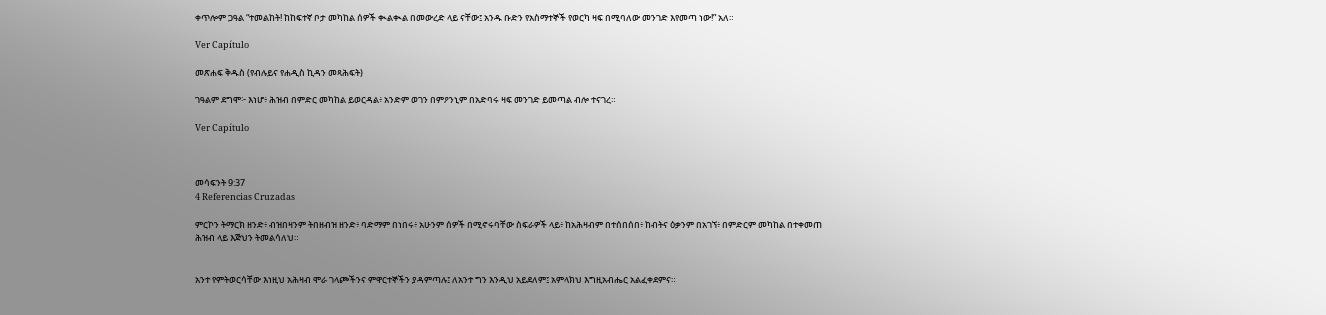ቀጥሎም ጋዓል “ተመልከት! ከከፍተኛ ቦታ መካከል ሰዎች ቊልቊል በመውረድ ላይ ናቸው፤ አንዱ ቡድን የአስማተኞች የወርካ ዛፍ በሚባለው መንገድ እየመጣ ነው!” አለ።

Ver Capítulo

መጽሐፍ ቅዱስ (የብሉይና የሐዲስ ኪዳን መጻሕፍት)

ገዓልም ደግሞ፦ እነሆ፥ ሕዝብ በምድር መካከል ይወርዳል፥ አንድም ወገን በምዖንኒም በአድባሩ ዛፍ መንገድ ይመጣል ብሎ ተናገረ።

Ver Capítulo



መሳፍንት 9:37
4 Referencias Cruzadas

ምርኮን ትማርክ ዘንድ፥ ብዝበዛንም ትበዘብዝ ዘንድ፥ ባድማም በነበሩ፥ አሁንም ሰዎች በሚኖሩባቸው ስፍራዎች ላይ፥ ከአሕዛብም በተሰበሰበ፥ ከብትና ዕቃንም በአገኘ፥ በምድርም መካከል በተቀመጠ ሕዝብ ላይ እጅህን ትመልሳለህ።


አንተ የምትወርሳቸው እነዚህ አሕዛብ ሞራ ገላጮችንና ምዋርተኞችን ያዳምጣሉ፤ ለአንተ ግን እንዲህ አይደለም፤ አምላክህ እግዚአብሔር አልፈቀደምና።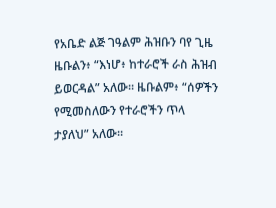የአቤድ ልጅ ገዓልም ሕዝቡን ባየ ጊዜ ዜቡልን፥ “እነሆ፥ ከተራሮች ራስ ሕዝብ ይወርዳል” አለው። ዜቡልም፥ “ሰዎችን የሚመስለውን የተራሮችን ጥላ ታያለህ” አለው።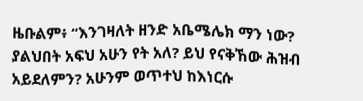ዜቡልም፥ “እንገዛለት ዘንድ አቤሜሌክ ማን ነው? ያልህበት አፍህ አሁን የት አለ? ይህ የናቅኸው ሕዝብ አይደለምን? አሁንም ወጥተህ ከእነርሱ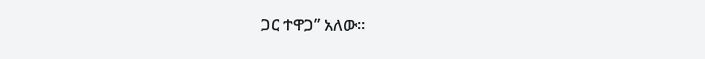ጋር ተዋጋ” አለው።